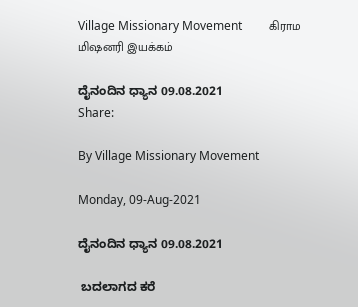Village Missionary Movement         கிராம மிஷனரி இயக்கம்

ದೈನಂದಿನ ಧ್ಯಾನ 09.08.2021
Share:

By Village Missionary Movement

Monday, 09-Aug-2021

ದೈನಂದಿನ ಧ್ಯಾನ 09.08.2021

 ಬದಲಾಗದ ಕರೆ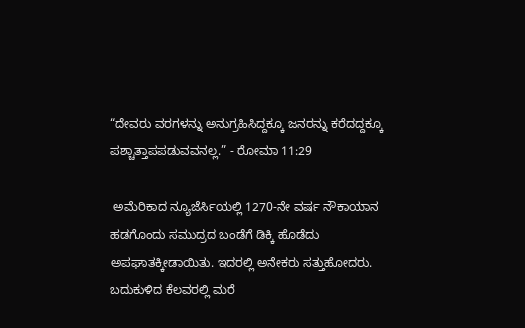“ದೇವರು ವರಗಳನ್ನು ಅನುಗ್ರಹಿಸಿದ್ದಕ್ಕೂ ಜನರನ್ನು ಕರೆದದ್ದಕ್ಕೂ ಪಶ್ಚಾತ್ತಾಪಪಡುವವನಲ್ಲ.” - ರೋಮಾ 11:29

 ಅಮೆರಿಕಾದ ನ್ಯೂಜೆರ್ಸಿಯಲ್ಲಿ 1270-ನೇ ವರ್ಷ ನೌಕಾಯಾನ ಹಡಗೊಂದು ಸಮುದ್ರದ ಬಂಡೆಗೆ ಡಿಕ್ಕಿ ಹೊಡೆದು ಅಪಘಾತಕ್ಕೀಡಾಯಿತು. ಇದರಲ್ಲಿ ಅನೇಕರು ಸತ್ತುಹೋದರು. ಬದುಕುಳಿದ ಕೆಲವರಲ್ಲಿ ಮರೆ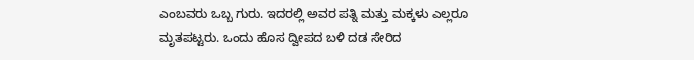ಎಂಬವರು ಒಬ್ಬ ಗುರು. ಇದರಲ್ಲಿ ಅವರ ಪತ್ನಿ ಮತ್ತು ಮಕ್ಕಳು ಎಲ್ಲರೂ ಮೃತಪಟ್ಟರು. ಒಂದು ಹೊಸ ದ್ವೀಪದ ಬಳಿ ದಡ ಸೇರಿದ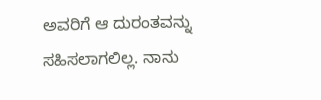ಅವರಿಗೆ ಆ ದುರಂತವನ್ನು ಸಹಿಸಲಾಗಲಿಲ್ಲ. ನಾನು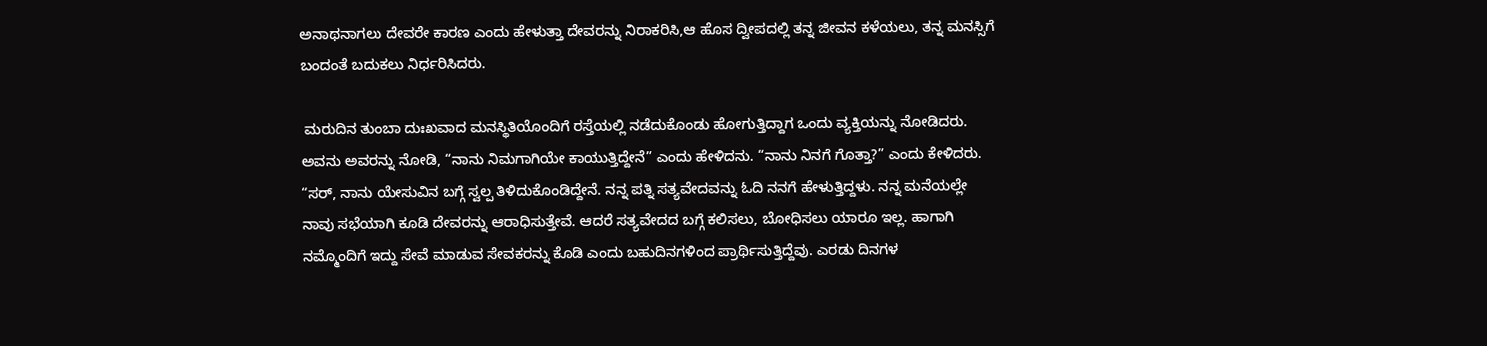ಅನಾಥನಾಗಲು ದೇವರೇ ಕಾರಣ ಎಂದು ಹೇಳುತ್ತಾ ದೇವರನ್ನು ನಿರಾಕರಿಸಿ,ಆ ಹೊಸ ದ್ವೀಪದಲ್ಲಿ ತನ್ನ ಜೀವನ ಕಳೆಯಲು, ತನ್ನ ಮನಸ್ಸಿಗೆ ಬಂದಂತೆ ಬದುಕಲು ನಿರ್ಧರಿಸಿದರು.

 ಮರುದಿನ ತುಂಬಾ ದುಃಖವಾದ ಮನಸ್ಥಿತಿಯೊಂದಿಗೆ ರಸ್ತೆಯಲ್ಲಿ ನಡೆದುಕೊಂಡು ಹೋಗುತ್ತಿದ್ದಾಗ ಒಂದು ವ್ಯಕ್ತಿಯನ್ನು ನೋಡಿದರು. ಅವನು ಅವರನ್ನು ನೋಡಿ, “ನಾನು ನಿಮಗಾಗಿಯೇ ಕಾಯುತ್ತಿದ್ದೇನೆ” ಎಂದು ಹೇಳಿದನು. “ನಾನು ನಿನಗೆ ಗೊತ್ತಾ?” ಎಂದು ಕೇಳಿದರು. “ಸರ್, ನಾನು ಯೇಸುವಿನ ಬಗ್ಗೆ ಸ್ವಲ್ಪ ತಿಳಿದುಕೊಂಡಿದ್ದೇನೆ. ನನ್ನ ಪತ್ನಿ ಸತ್ಯವೇದವನ್ನು ಓದಿ ನನಗೆ ಹೇಳುತ್ತಿದ್ದಳು. ನನ್ನ ಮನೆಯಲ್ಲೇ ನಾವು ಸಭೆಯಾಗಿ ಕೂಡಿ ದೇವರನ್ನು ಆರಾಧಿಸುತ್ತೇವೆ. ಆದರೆ ಸತ್ಯವೇದದ ಬಗ್ಗೆ ಕಲಿಸಲು, ಬೋಧಿಸಲು ಯಾರೂ ಇಲ್ಲ. ಹಾಗಾಗಿ ನಮ್ಮೊಂದಿಗೆ ಇದ್ದು ಸೇವೆ ಮಾಡುವ ಸೇವಕರನ್ನು ಕೊಡಿ ಎಂದು ಬಹುದಿನಗಳಿಂದ ಪ್ರಾರ್ಥಿಸುತ್ತಿದ್ದೆವು. ಎರಡು ದಿನಗಳ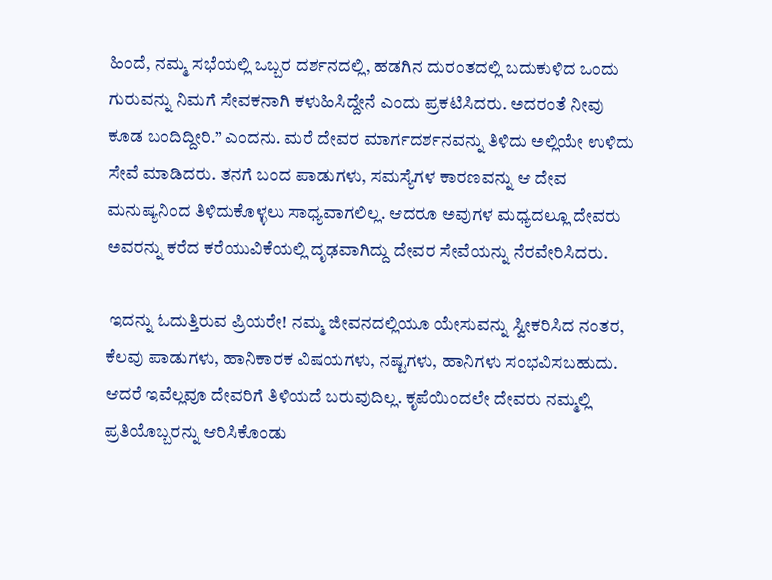ಹಿಂದೆ, ನಮ್ಮ ಸಭೆಯಲ್ಲಿ ಒಬ್ಬರ ದರ್ಶನದಲ್ಲಿ, ಹಡಗಿನ ದುರಂತದಲ್ಲಿ ಬದುಕುಳಿದ ಒಂದು ಗುರುವನ್ನು ನಿಮಗೆ ಸೇವಕನಾಗಿ ಕಳುಹಿಸಿದ್ದೇನೆ ಎಂದು ಪ್ರಕಟಿಸಿದರು. ಅದರಂತೆ ನೀವು ಕೂಡ ಬಂದಿದ್ದೀರಿ.” ಎಂದನು. ಮರೆ ದೇವರ ಮಾರ್ಗದರ್ಶನವನ್ನು ತಿಳಿದು ಅಲ್ಲಿಯೇ ಉಳಿದು ಸೇವೆ ಮಾಡಿದರು. ತನಗೆ ಬಂದ ಪಾಡುಗಳು, ಸಮಸ್ಯೆಗಳ ಕಾರಣವನ್ನು ಆ ದೇವ ಮನುಷ್ಯನಿಂದ ತಿಳಿದುಕೊಳ್ಳಲು ಸಾಧ್ಯವಾಗಲಿಲ್ಲ. ಆದರೂ ಅವುಗಳ ಮಧ್ಯದಲ್ಲೂ ದೇವರು ಅವರನ್ನು ಕರೆದ ಕರೆಯುವಿಕೆಯಲ್ಲಿ ದೃಢವಾಗಿದ್ದು ದೇವರ ಸೇವೆಯನ್ನು ನೆರವೇರಿಸಿದರು.

 ಇದನ್ನು ಓದುತ್ತಿರುವ ಪ್ರಿಯರೇ! ನಮ್ಮ ಜೀವನದಲ್ಲಿಯೂ ಯೇಸುವನ್ನು ಸ್ವೀಕರಿಸಿದ ನಂತರ, ಕೆಲವು ಪಾಡುಗಳು, ಹಾನಿಕಾರಕ ವಿಷಯಗಳು, ನಷ್ಟಗಳು, ಹಾನಿಗಳು ಸಂಭವಿಸಬಹುದು. ಆದರೆ ಇವೆಲ್ಲವೂ ದೇವರಿಗೆ ತಿಳಿಯದೆ ಬರುವುದಿಲ್ಲ. ಕೃಪೆಯಿಂದಲೇ ದೇವರು ನಮ್ಮಲ್ಲಿ ಪ್ರತಿಯೊಬ್ಬರನ್ನು ಆರಿಸಿಕೊಂಡು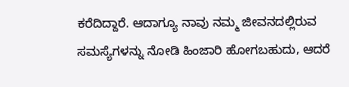ಕರೆದಿದ್ದಾರೆ. ಆದಾಗ್ಯೂ ನಾವು ನಮ್ಮ ಜೀವನದಲ್ಲಿರುವ ಸಮಸ್ಯೆಗಳನ್ನು ನೋಡಿ ಹಿಂಜಾರಿ ಹೋಗಬಹುದು, ಆದರೆ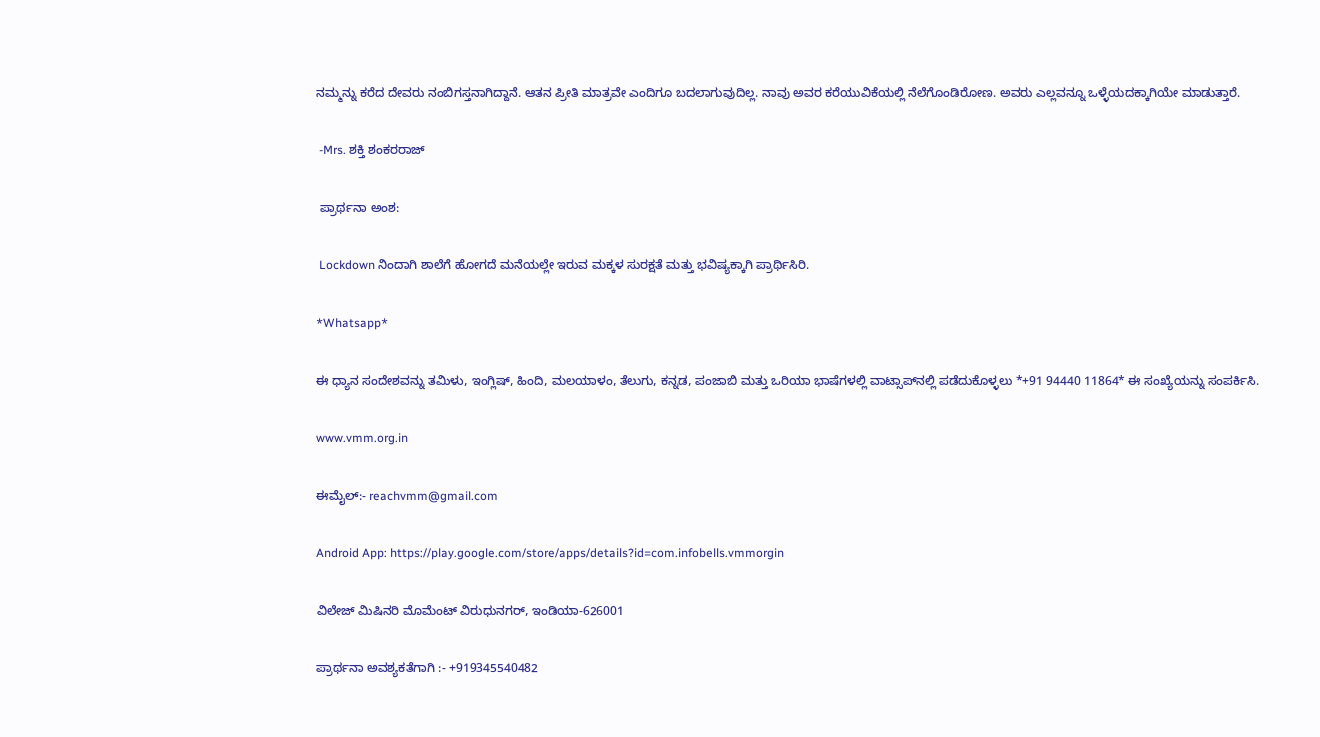ನಮ್ಮನ್ನು ಕರೆದ ದೇವರು ನಂಬಿಗಸ್ತನಾಗಿದ್ದಾನೆ. ಆತನ ಪ್ರೀತಿ ಮಾತ್ರವೇ ಎಂದಿಗೂ ಬದಲಾಗುವುದಿಲ್ಲ. ನಾವು ಅವರ ಕರೆಯುವಿಕೆಯಲ್ಲಿ ನೆಲೆಗೊಂಡಿರೋಣ. ಅವರು ಎಲ್ಲವನ್ನೂ ಒಳ್ಳೆಯದಕ್ಕಾಗಿಯೇ ಮಾಡುತ್ತಾರೆ.

 -Mrs. ಶಕ್ತಿ ಶಂಕರರಾಜ್

 ಪ್ರಾರ್ಥನಾ ಅಂಶ:

 Lockdown ನಿಂದಾಗಿ ಶಾಲೆಗೆ ಹೋಗದೆ ಮನೆಯಲ್ಲೇ ಇರುವ ಮಕ್ಕಳ ಸುರಕ್ಷತೆ ಮತ್ತು ಭವಿಷ್ಯಕ್ಕಾಗಿ ಪ್ರಾರ್ಥಿಸಿರಿ.

*Whatsapp*

ಈ ಧ್ಯಾನ ಸಂದೇಶವನ್ನು ತಮಿಳು, ಇಂಗ್ಲಿಷ್, ಹಿಂದಿ, ಮಲಯಾಳಂ, ತೆಲುಗು, ಕನ್ನಡ, ಪಂಜಾಬಿ ಮತ್ತು ಒರಿಯಾ ಭಾಷೆಗಳಲ್ಲಿ ವಾಟ್ಸಾಪ್‌ನಲ್ಲಿ ಪಡೆದುಕೊಳ್ಳಲು *+91 94440 11864* ಈ ಸಂಖ್ಯೆಯನ್ನು ಸಂಪರ್ಕಿಸಿ.

www.vmm.org.in

ಈಮೈಲ್:- reachvmm@gmail.com

Android App: https://play.google.com/store/apps/details?id=com.infobells.vmmorgin

ವಿಲೇಜ್ ಮಿಷಿನರಿ ಮೊಮೆಂಟ್ ವಿರುಧುನಗರ್, ಇಂಡಿಯಾ-626001

ಪ್ರಾರ್ಥನಾ ಅವಶ್ಯಕತೆಗಾಗಿ :- +919345540482